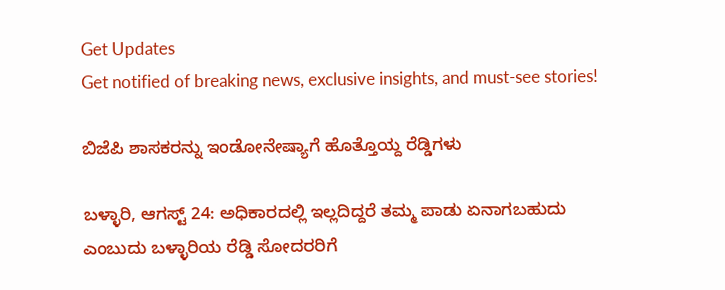Get Updates
Get notified of breaking news, exclusive insights, and must-see stories!

ಬಿಜೆಪಿ ಶಾಸಕರನ್ನು ಇಂಡೋನೇಷ್ಯಾಗೆ ಹೊತ್ತೊಯ್ದ ರೆಡ್ಡಿಗಳು

ಬಳ್ಳಾರಿ, ಆಗಸ್ಟ್ 24: ಅಧಿಕಾರದಲ್ಲಿ ಇಲ್ಲದಿದ್ದರೆ ತಮ್ಮ ಪಾಡು ಏನಾಗಬಹುದು ಎಂಬುದು ಬಳ್ಳಾರಿಯ ರೆಡ್ಡಿ ಸೋದರರಿಗೆ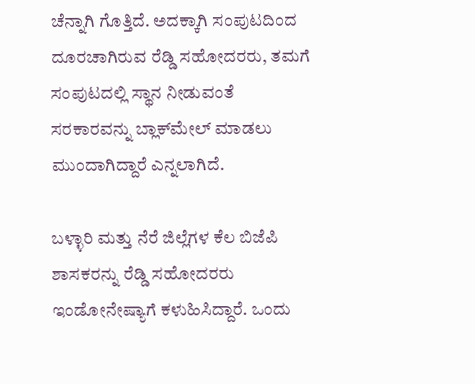ಚೆನ್ನಾಗಿ ಗೊತ್ತಿದೆ. ಅದಕ್ಕಾಗಿ ಸಂಪುಟದಿಂದ ದೂರಚಾಗಿರುವ ರೆಡ್ಡಿ ಸಹೋದರರು, ತಮಗೆ ಸಂಪುಟದಲ್ಲಿ ಸ್ಥಾನ ನೀಡುವಂತೆ ಸರಕಾರವನ್ನು ಬ್ಲಾಕ್‌ಮೇಲ್ ಮಾಡಲು ಮುಂದಾಗಿದ್ದಾರೆ ಎನ್ನಲಾಗಿದೆ.

ಬಳ್ಳಾರಿ ಮತ್ತು ನೆರೆ ಜಿಲ್ಲೆಗಳ ಕೆಲ ಬಿಜೆಪಿ ಶಾಸಕರನ್ನು ರೆಡ್ಡಿ ಸಹೋದರರು ಇಂಡೋನೇಷ್ಯಾಗೆ ಕಳುಹಿಸಿದ್ದಾರೆ. ಒಂದು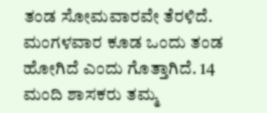ತಂಡ ಸೋಮವಾರವೇ ತೆರಳಿದೆ. ಮಂಗಳವಾರ ಕೂಡ ಒಂದು ತಂಡ ಹೋಗಿದೆ ಎಂದು ಗೊತ್ತಾಗಿದೆ. 14 ಮಂದಿ ಶಾಸಕರು ತಮ್ಮ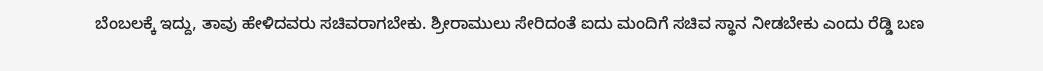ಬೆಂಬಲಕ್ಕೆ ಇದ್ದು, ತಾವು ಹೇಳಿದವರು ಸಚಿವರಾಗಬೇಕು. ಶ್ರೀರಾಮುಲು ಸೇರಿದಂತೆ ಐದು ಮಂದಿಗೆ ಸಚಿವ ಸ್ಥಾನ ನೀಡಬೇಕು ಎಂದು ರೆಡ್ಡಿ ಬಣ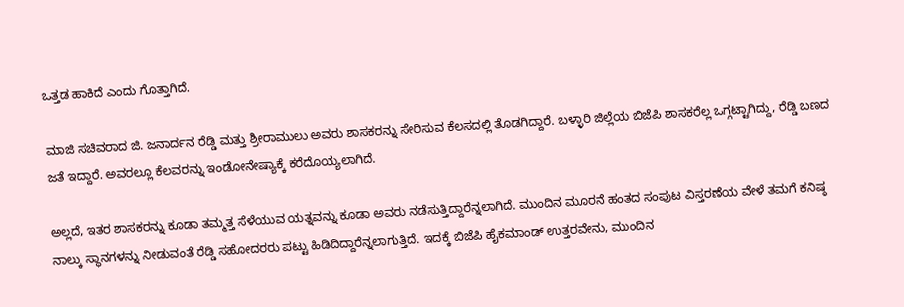ಒತ್ತಡ ಹಾಕಿದೆ ಎಂದು ಗೊತ್ತಾಗಿದೆ.

ಮಾಜಿ ಸಚಿವರಾದ ಜಿ. ಜನಾರ್ದನ ರೆಡ್ಡಿ ಮತ್ತು ಶ್ರೀರಾಮುಲು ಅವರು ಶಾಸಕರನ್ನು ಸೇರಿಸುವ ಕೆಲಸದಲ್ಲಿ ತೊಡಗಿದ್ದಾರೆ. ಬಳ್ಳಾರಿ ಜಿಲ್ಲೆಯ ಬಿಜೆಪಿ ಶಾಸಕರೆಲ್ಲ ಒಗ್ಗಟ್ಟಾಗಿದ್ದು, ರೆಡ್ಡಿ ಬಣದ ಜತೆ ಇದ್ದಾರೆ. ಅವರಲ್ಲೂ ಕೆಲವರನ್ನು ಇಂಡೋನೇಷ್ಯಾಕ್ಕೆ ಕರೆದೊಯ್ಯಲಾಗಿದೆ.

ಅಲ್ಲದೆ, ಇತರ ಶಾಸಕರನ್ನು ಕೂಡಾ ತಮ್ಮತ್ತ ಸೆಳೆಯುವ ಯತ್ನವನ್ನು ಕೂಡಾ ಅವರು ನಡೆಸುತ್ತಿದ್ದಾರೆನ್ನಲಾಗಿದೆ. ಮುಂದಿನ ಮೂರನೆ ಹಂತದ ಸಂಪುಟ ವಿಸ್ತರಣೆಯ ವೇಳೆ ತಮಗೆ ಕನಿಷ್ಠ ನಾಲ್ಕು ಸ್ಥಾನಗಳನ್ನು ನೀಡುವಂತೆ ರೆಡ್ಡಿ ಸಹೋದರರು ಪಟ್ಟು ಹಿಡಿದಿದ್ದಾರೆನ್ನಲಾಗುತ್ತಿದೆ. ಇದಕ್ಕೆ ಬಿಜೆಪಿ ಹೈಕಮಾಂಡ್ ಉತ್ತರವೇನು, ಮುಂದಿನ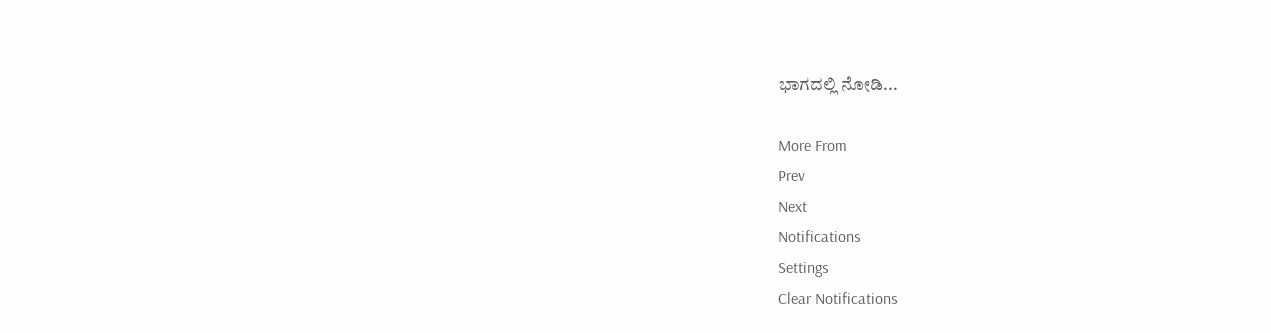ಭಾಗದಲ್ಲಿ ನೋಡಿ...

More From
Prev
Next
Notifications
Settings
Clear Notifications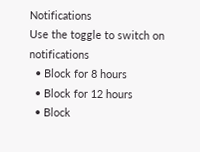Notifications
Use the toggle to switch on notifications
  • Block for 8 hours
  • Block for 12 hours
  • Block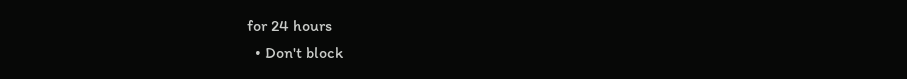for 24 hours
  • Don't block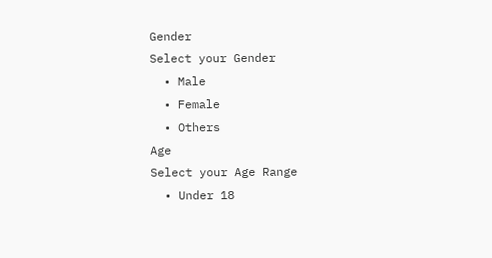Gender
Select your Gender
  • Male
  • Female
  • Others
Age
Select your Age Range
  • Under 18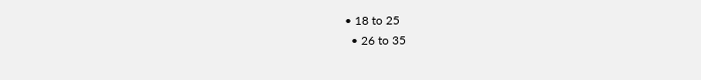• 18 to 25
  • 26 to 35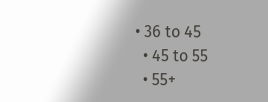• 36 to 45
  • 45 to 55
  • 55+